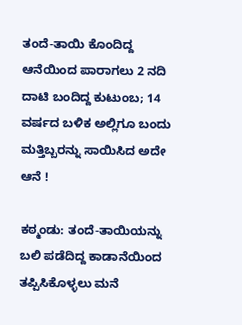ತಂದೆ-ತಾಯಿ ಕೊಂದಿದ್ದ ಆನೆಯಿಂದ ಪಾರಾಗಲು 2 ನದಿ ದಾಟಿ ಬಂದಿದ್ದ ಕುಟುಂಬ; 14 ವರ್ಷದ ಬಳಿಕ ಅಲ್ಲಿಗೂ ಬಂದು ಮತ್ತಿಬ್ಬರನ್ನು ಸಾಯಿಸಿದ ಅದೇ ಆನೆ !

ಕಠ್ಮಂಡು: ತಂದೆ-ತಾಯಿಯನ್ನು ಬಲಿ ಪಡೆದಿದ್ದ ಕಾಡಾನೆಯಿಂದ ತಪ್ಪಿಸಿಕೊಳ್ಳಲು ಮನೆ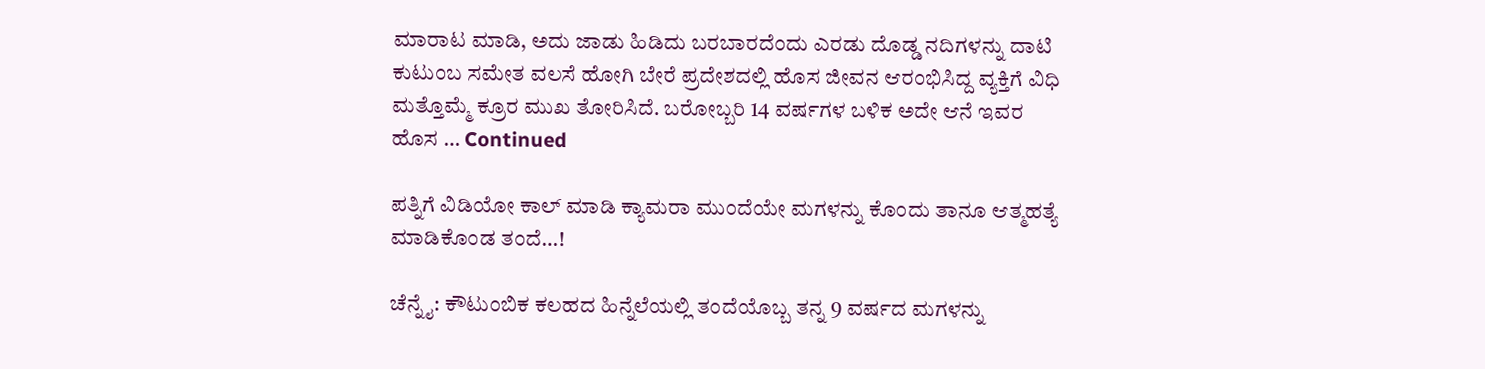ಮಾರಾಟ ಮಾಡಿ, ಅದು ಜಾಡು ಹಿಡಿದು ಬರಬಾರದೆಂದು ಎರಡು ದೊಡ್ಡ ನದಿಗಳನ್ನು ದಾಟಿ ಕುಟುಂಬ ಸಮೇತ ವಲಸೆ ಹೋಗಿ ಬೇರೆ ಪ್ರದೇಶದಲ್ಲಿ ಹೊಸ ಜೀವನ ಆರಂಭಿಸಿದ್ದ ವ್ಯಕ್ತಿಗೆ ವಿಧಿ ಮತ್ತೊಮ್ಮೆ ಕ್ರೂರ ಮುಖ ತೋರಿಸಿದೆ. ಬರೋಬ್ಬರಿ 14 ವರ್ಷಗಳ ಬಳಿಕ ಅದೇ ಆನೆ ಇವರ ಹೊಸ … Continued

ಪತ್ನಿಗೆ ವಿಡಿಯೋ ಕಾಲ್‌ ಮಾಡಿ ಕ್ಯಾಮರಾ ಮುಂದೆಯೇ ಮಗಳನ್ನು ಕೊಂದು ತಾನೂ ಆತ್ಮಹತ್ಯೆ ಮಾಡಿಕೊಂಡ ತಂದೆ…!

ಚೆನ್ನೈ: ಕೌಟುಂಬಿಕ ಕಲಹದ ಹಿನ್ನೆಲೆಯಲ್ಲಿ ತಂದೆಯೊಬ್ಬ ತನ್ನ 9 ವರ್ಷದ ಮಗಳನ್ನು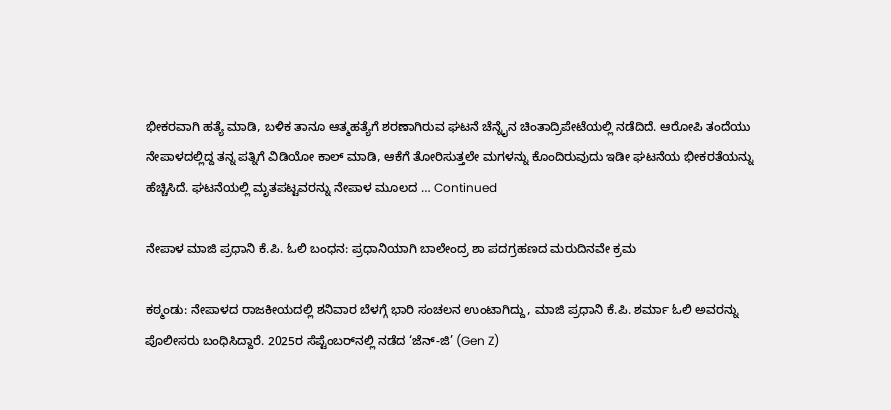ಭೀಕರವಾಗಿ ಹತ್ಯೆ ಮಾಡಿ, ಬಳಿಕ ತಾನೂ ಆತ್ಮಹತ್ಯೆಗೆ ಶರಣಾಗಿರುವ ಘಟನೆ ಚೆನ್ನೈನ ಚಿಂತಾದ್ರಿಪೇಟೆಯಲ್ಲಿ ನಡೆದಿದೆ. ಆರೋಪಿ ತಂದೆಯು ನೇಪಾಳದಲ್ಲಿದ್ದ ತನ್ನ ಪತ್ನಿಗೆ ವಿಡಿಯೋ ಕಾಲ್ ಮಾಡಿ, ಆಕೆಗೆ ತೋರಿಸುತ್ತಲೇ ಮಗಳನ್ನು ಕೊಂದಿರುವುದು ಇಡೀ ಘಟನೆಯ ಭೀಕರತೆಯನ್ನು ಹೆಚ್ಚಿಸಿದೆ. ಘಟನೆಯಲ್ಲಿ ಮೃತಪಟ್ಟವರನ್ನು ನೇಪಾಳ ಮೂಲದ … Continued

ನೇಪಾಳ ಮಾಜಿ ಪ್ರಧಾನಿ ಕೆ.ಪಿ. ಓಲಿ ಬಂಧನ: ಪ್ರಧಾನಿಯಾಗಿ ಬಾಲೇಂದ್ರ ಶಾ ಪದಗ್ರಹಣದ ಮರುದಿನವೇ ಕ್ರಮ

ಕಠ್ಮಂಡು: ನೇಪಾಳದ ರಾಜಕೀಯದಲ್ಲಿ ಶನಿವಾರ ಬೆಳಗ್ಗೆ ಭಾರಿ ಸಂಚಲನ ಉಂಟಾಗಿದ್ದು, ಮಾಜಿ ಪ್ರಧಾನಿ ಕೆ.ಪಿ. ಶರ್ಮಾ ಓಲಿ ಅವರನ್ನು ಪೊಲೀಸರು ಬಂಧಿಸಿದ್ದಾರೆ. 2025ರ ಸೆಪ್ಟೆಂಬರ್‌ನಲ್ಲಿ ನಡೆದ ‘ಜೆನ್-ಜಿ’ (Gen Z)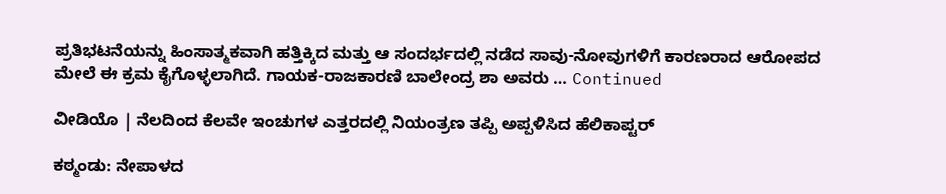ಪ್ರತಿಭಟನೆಯನ್ನು ಹಿಂಸಾತ್ಮಕವಾಗಿ ಹತ್ತಿಕ್ಕಿದ ಮತ್ತು ಆ ಸಂದರ್ಭದಲ್ಲಿ ನಡೆದ ಸಾವು-ನೋವುಗಳಿಗೆ ಕಾರಣರಾದ ಆರೋಪದ ಮೇಲೆ ಈ ಕ್ರಮ ಕೈಗೊಳ್ಳಲಾಗಿದೆ. ಗಾಯಕ-ರಾಜಕಾರಣಿ ಬಾಲೇಂದ್ರ ಶಾ ಅವರು … Continued

ವೀಡಿಯೊ | ನೆಲದಿಂದ ಕೆಲವೇ ಇಂಚುಗಳ ಎತ್ತರದಲ್ಲಿ ನಿಯಂತ್ರಣ ತಪ್ಪಿ ಅಪ್ಪಳಿಸಿದ ಹೆಲಿಕಾಪ್ಟರ್‌

ಕಠ್ಮಂಡು: ನೇಪಾಳದ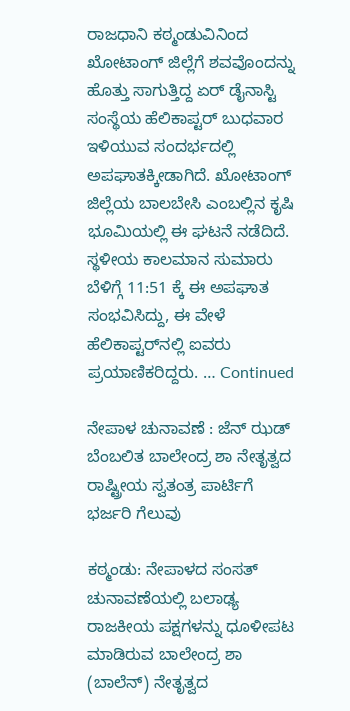ರಾಜಧಾನಿ ಕಠ್ಮಂಡುವಿನಿಂದ ಖೋಟಾಂಗ್ ಜಿಲ್ಲೆಗೆ ಶವವೊಂದನ್ನು ಹೊತ್ತು ಸಾಗುತ್ತಿದ್ದ ಏರ್ ಡೈನಾಸ್ಟಿ ಸಂಸ್ಥೆಯ ಹೆಲಿಕಾಪ್ಟರ್ ಬುಧವಾರ ಇಳಿಯುವ ಸಂದರ್ಭದಲ್ಲಿ ಅಪಘಾತಕ್ಕೀಡಾಗಿದೆ. ಖೋಟಾಂಗ್ ಜಿಲ್ಲೆಯ ಬಾಲಬೇಸಿ ಎಂಬಲ್ಲಿನ ಕೃಷಿ ಭೂಮಿಯಲ್ಲಿ ಈ ಘಟನೆ ನಡೆದಿದೆ. ಸ್ಥಳೀಯ ಕಾಲಮಾನ ಸುಮಾರು ಬೆಳಿಗ್ಗೆ 11:51 ಕ್ಕೆ ಈ ಅಪಘಾತ ಸಂಭವಿಸಿದ್ದು, ಈ ವೇಳೆ ಹೆಲಿಕಾಪ್ಟರ್‌ನಲ್ಲಿ ಐವರು ಪ್ರಯಾಣಿಕರಿದ್ದರು. … Continued

ನೇಪಾಳ ಚುನಾವಣೆ : ಜೆನ್‌ ಝಡ್‌ ಬೆಂಬಲಿತ ಬಾಲೇಂದ್ರ ಶಾ ನೇತೃತ್ವದ ರಾಷ್ಟ್ರೀಯ ಸ್ವತಂತ್ರ ಪಾರ್ಟಿಗೆ ಭರ್ಜರಿ ಗೆಲುವು

ಕಠ್ಮಂಡು: ನೇಪಾಳದ ಸಂಸತ್ ಚುನಾವಣೆಯಲ್ಲಿ ಬಲಾಢ್ಯ ರಾಜಕೀಯ ಪಕ್ಷಗಳನ್ನು ಧೂಳೀಪಟ ಮಾಡಿರುವ ಬಾಲೇಂದ್ರ ಶಾ (ಬಾಲೆನ್) ನೇತೃತ್ವದ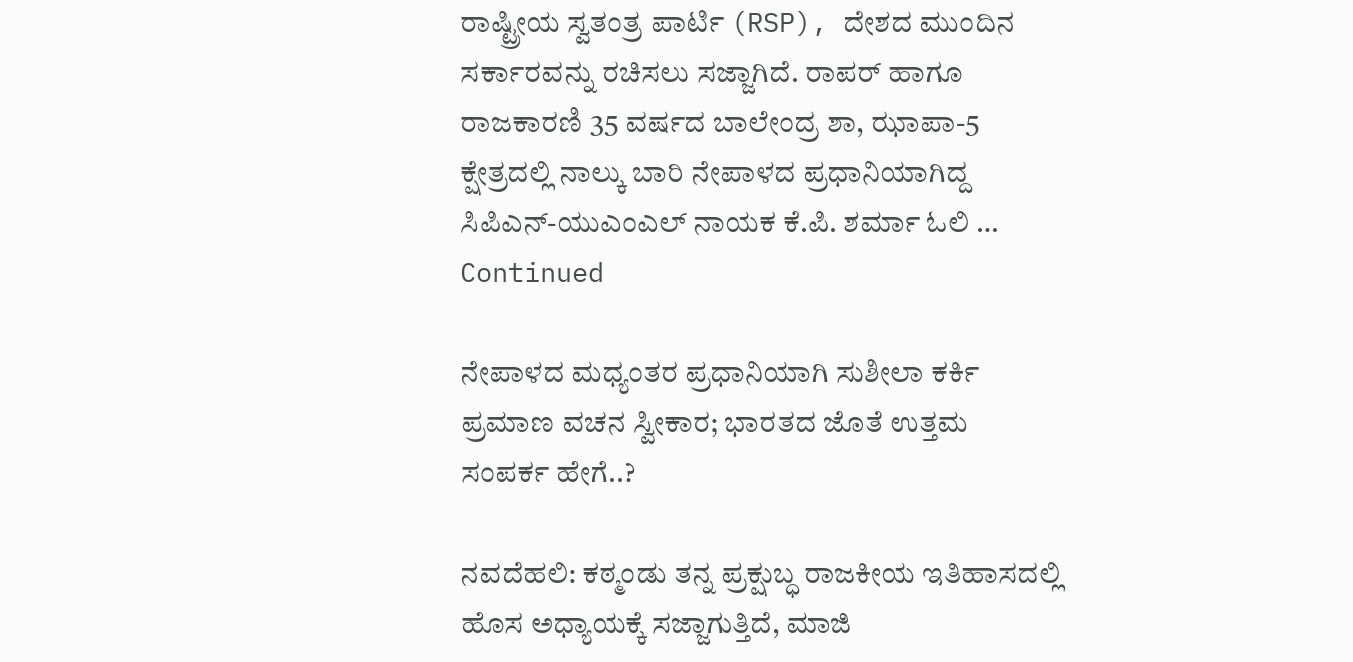ರಾಷ್ಟ್ರೀಯ ಸ್ವತಂತ್ರ ಪಾರ್ಟಿ (RSP), ದೇಶದ ಮುಂದಿನ ಸರ್ಕಾರವನ್ನು ರಚಿಸಲು ಸಜ್ಜಾಗಿದೆ. ರಾಪರ್ ಹಾಗೂ ರಾಜಕಾರಣಿ 35 ವರ್ಷದ ಬಾಲೇಂದ್ರ ಶಾ, ಝಾಪಾ-5 ಕ್ಷೇತ್ರದಲ್ಲಿ ನಾಲ್ಕು ಬಾರಿ ನೇಪಾಳದ ಪ್ರಧಾನಿಯಾಗಿದ್ದ ಸಿಪಿಎನ್-ಯುಎಂಎಲ್ ನಾಯಕ ಕೆ.ಪಿ. ಶರ್ಮಾ ಓಲಿ … Continued

ನೇಪಾಳದ ಮಧ್ಯಂತರ ಪ್ರಧಾನಿಯಾಗಿ ಸುಶೀಲಾ ಕರ್ಕಿ ಪ್ರಮಾಣ ವಚನ ಸ್ವೀಕಾರ; ಭಾರತದ ಜೊತೆ ಉತ್ತಮ ಸಂಪರ್ಕ ಹೇಗೆ..?

ನವದೆಹಲಿ: ಕಠ್ಮಂಡು ತನ್ನ ಪ್ರಕ್ಷುಬ್ಧ ರಾಜಕೀಯ ಇತಿಹಾಸದಲ್ಲಿ ಹೊಸ ಅಧ್ಯಾಯಕ್ಕೆ ಸಜ್ಜಾಗುತ್ತಿದೆ, ಮಾಜಿ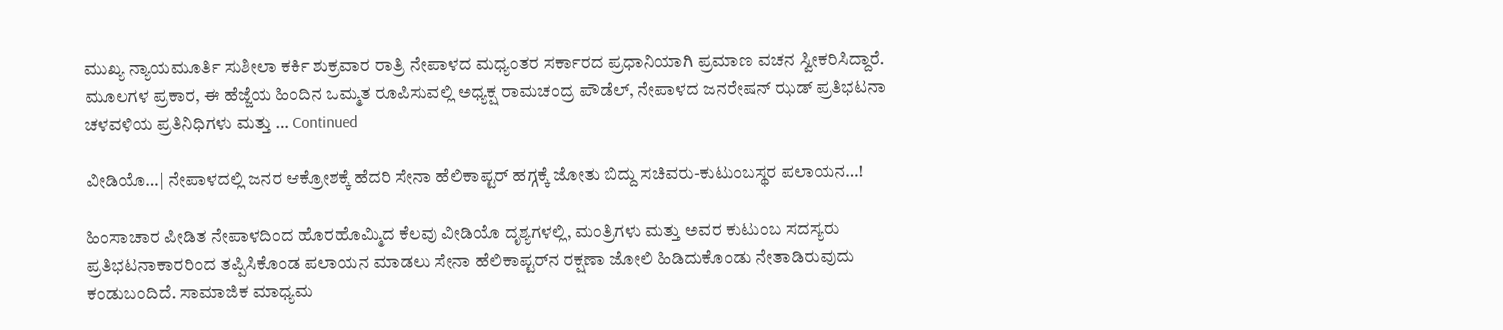ಮುಖ್ಯ ನ್ಯಾಯಮೂರ್ತಿ ಸುಶೀಲಾ ಕರ್ಕಿ ಶುಕ್ರವಾರ ರಾತ್ರಿ ನೇಪಾಳದ ಮಧ್ಯಂತರ ಸರ್ಕಾರದ ಪ್ರಧಾನಿಯಾಗಿ ಪ್ರಮಾಣ ವಚನ ಸ್ವೀಕರಿಸಿದ್ದಾರೆ. ಮೂಲಗಳ ಪ್ರಕಾರ, ಈ ಹೆಜ್ಜೆಯ ಹಿಂದಿನ ಒಮ್ಮತ ರೂಪಿಸುವಲ್ಲಿ ಅಧ್ಯಕ್ಷ ರಾಮಚಂದ್ರ ಪೌಡೆಲ್, ನೇಪಾಳದ ಜನರೇಷನ್ ಝಡ್ ಪ್ರತಿಭಟನಾ ಚಳವಳಿಯ ಪ್ರತಿನಿಧಿಗಳು ಮತ್ತು … Continued

ವೀಡಿಯೊ…| ನೇಪಾಳದಲ್ಲಿ ಜನರ ಆಕ್ರೋಶಕ್ಕೆ ಹೆದರಿ ಸೇನಾ ಹೆಲಿಕಾಪ್ಟರ್‌ ಹಗ್ಗಕ್ಕೆ ಜೋತು ಬಿದ್ದು ಸಚಿವರು-ಕುಟುಂಬಸ್ಥರ ಪಲಾಯನ…!

ಹಿಂಸಾಚಾರ ಪೀಡಿತ ನೇಪಾಳದಿಂದ ಹೊರಹೊಮ್ಮಿದ ಕೆಲವು ವೀಡಿಯೊ ದೃಶ್ಯಗಳಲ್ಲಿ, ಮಂತ್ರಿಗಳು ಮತ್ತು ಅವರ ಕುಟುಂಬ ಸದಸ್ಯರು ಪ್ರತಿಭಟನಾಕಾರರಿಂದ ತಪ್ಪಿಸಿಕೊಂಡ ಪಲಾಯನ ಮಾಡಲು ಸೇನಾ ಹೆಲಿಕಾಪ್ಟರ್‌ನ ರಕ್ಷಣಾ ಜೋಲಿ ಹಿಡಿದುಕೊಂಡು ನೇತಾಡಿರುವುದು ಕಂಡುಬಂದಿದೆ. ಸಾಮಾಜಿಕ ಮಾಧ್ಯಮ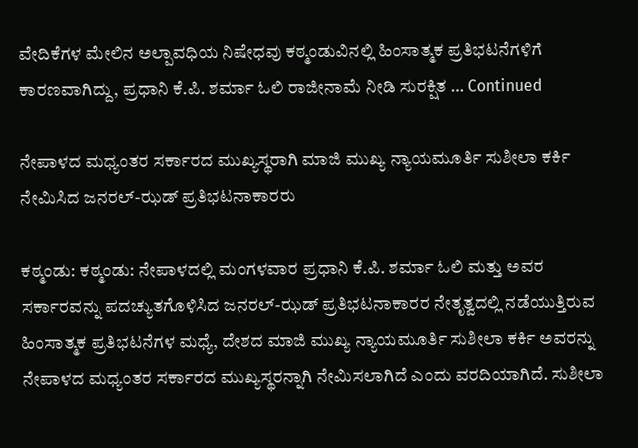ವೇದಿಕೆಗಳ ಮೇಲಿನ ಅಲ್ಪಾವಧಿಯ ನಿಷೇಧವು ಕಠ್ಮಂಡುವಿನಲ್ಲಿ ಹಿಂಸಾತ್ಮಕ ಪ್ರತಿಭಟನೆಗಳಿಗೆ ಕಾರಣವಾಗಿದ್ದು, ಪ್ರಧಾನಿ ಕೆ.ಪಿ. ಶರ್ಮಾ ಓಲಿ ರಾಜೀನಾಮೆ ನೀಡಿ ಸುರಕ್ಷಿತ … Continued

ನೇಪಾಳದ ಮಧ್ಯಂತರ ಸರ್ಕಾರದ ಮುಖ್ಯಸ್ಥರಾಗಿ ಮಾಜಿ ಮುಖ್ಯ ನ್ಯಾಯಮೂರ್ತಿ ಸುಶೀಲಾ ಕರ್ಕಿ ನೇಮಿಸಿದ ಜನರಲ್-ಝಡ್ ಪ್ರತಿಭಟನಾಕಾರರು

ಕಠ್ಮಂಡು: ಕಠ್ಮಂಡು: ನೇಪಾಳದಲ್ಲಿ ಮಂಗಳವಾರ ಪ್ರಧಾನಿ ಕೆ.ಪಿ. ಶರ್ಮಾ ಓಲಿ ಮತ್ತು ಅವರ ಸರ್ಕಾರವನ್ನು ಪದಚ್ಯುತಗೊಳಿಸಿದ ಜನರಲ್-ಝಡ್ ಪ್ರತಿಭಟನಾಕಾರರ ನೇತೃತ್ವದಲ್ಲಿ ನಡೆಯುತ್ತಿರುವ ಹಿಂಸಾತ್ಮಕ ಪ್ರತಿಭಟನೆಗಳ ಮಧ್ಯೆ, ದೇಶದ ಮಾಜಿ ಮುಖ್ಯ ನ್ಯಾಯಮೂರ್ತಿ ಸುಶೀಲಾ ಕರ್ಕಿ ಅವರನ್ನು ನೇಪಾಳದ ಮಧ್ಯಂತರ ಸರ್ಕಾರದ ಮುಖ್ಯಸ್ಥರನ್ನಾಗಿ ನೇಮಿಸಲಾಗಿದೆ ಎಂದು ವರದಿಯಾಗಿದೆ. ಸುಶೀಲಾ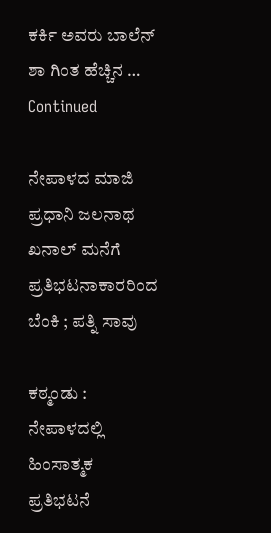ಕರ್ಕಿ ಅವರು ಬಾಲೆನ್ ಶಾ ಗಿಂತ ಹೆಚ್ಚಿನ … Continued

ನೇಪಾಳದ ಮಾಜಿ ಪ್ರಧಾನಿ ಜಲನಾಥ ಖನಾಲ್ ಮನೆಗೆ ಪ್ರತಿಭಟನಾಕಾರರಿಂದ ಬೆಂಕಿ ; ಪತ್ನಿ ಸಾವು

ಕಠ್ಮಂಡು : ನೇಪಾಳದಲ್ಲಿ ಹಿಂಸಾತ್ಮಕ ಪ್ರತಿಭಟನೆ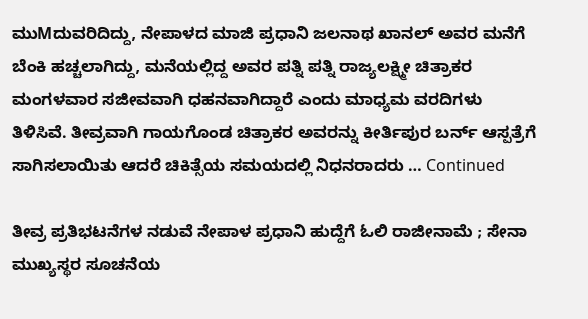ಮುMದುವರಿದಿದ್ದು, ನೇಪಾಳದ ಮಾಜಿ ಪ್ರಧಾನಿ ಜಲನಾಥ ಖಾನಲ್ ಅವರ ಮನೆಗೆ ಬೆಂಕಿ ಹಚ್ಚಲಾಗಿದ್ದು, ಮನೆಯಲ್ಲಿದ್ದ ಅವರ ಪತ್ನಿ ಪತ್ನಿ ರಾಜ್ಯಲಕ್ಷ್ಮೀ ಚಿತ್ರಾಕರ ಮಂಗಳವಾರ ಸಜೀವವಾಗಿ ಧಹನವಾಗಿದ್ದಾರೆ ಎಂದು ಮಾಧ್ಯಮ ವರದಿಗಳು ತಿಳಿಸಿವೆ. ತೀವ್ರವಾಗಿ ಗಾಯಗೊಂಡ ಚಿತ್ರಾಕರ ಅವರನ್ನು ಕೀರ್ತಿಪುರ ಬರ್ನ್ ಆಸ್ಪತ್ರೆಗೆ ಸಾಗಿಸಲಾಯಿತು ಆದರೆ ಚಿಕಿತ್ಸೆಯ ಸಮಯದಲ್ಲಿ ನಿಧನರಾದರು … Continued

ತೀವ್ರ ಪ್ರತಿಭಟನೆಗಳ ನಡುವೆ ನೇಪಾಳ ಪ್ರಧಾನಿ ಹುದ್ದೆಗೆ ಓಲಿ ರಾಜೀನಾಮೆ ; ಸೇನಾ ಮುಖ್ಯಸ್ಥರ ಸೂಚನೆಯ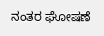ನಂತರ ಘೋಷಣೆ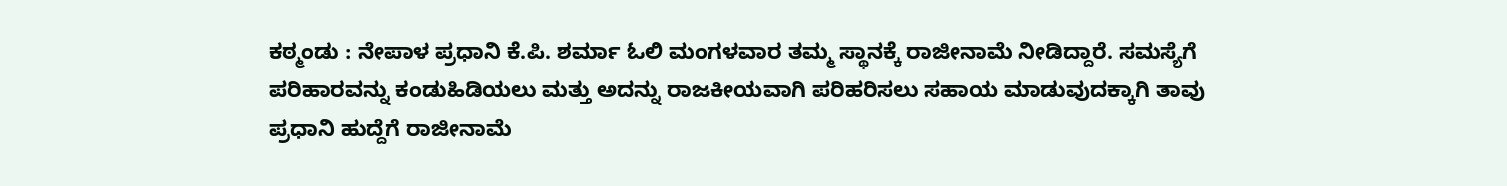ಕಠ್ಮಂಡು : ನೇಪಾಳ ಪ್ರಧಾನಿ ಕೆ.ಪಿ. ಶರ್ಮಾ ಓಲಿ ಮಂಗಳವಾರ ತಮ್ಮ ಸ್ಥಾನಕ್ಕೆ ರಾಜೀನಾಮೆ ನೀಡಿದ್ದಾರೆ. ಸಮಸ್ಯೆಗೆ ಪರಿಹಾರವನ್ನು ಕಂಡುಹಿಡಿಯಲು ಮತ್ತು ಅದನ್ನು ರಾಜಕೀಯವಾಗಿ ಪರಿಹರಿಸಲು ಸಹಾಯ ಮಾಡುವುದಕ್ಕಾಗಿ ತಾವು ಪ್ರಧಾನಿ ಹುದ್ದೆಗೆ ರಾಜೀನಾಮೆ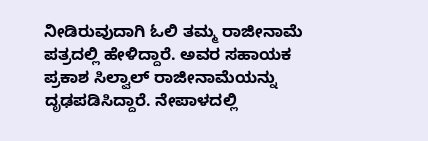ನೀಡಿರುವುದಾಗಿ ಓಲಿ ತಮ್ಮ ರಾಜೀನಾಮೆ ಪತ್ರದಲ್ಲಿ ಹೇಳಿದ್ದಾರೆ. ಅವರ ಸಹಾಯಕ ಪ್ರಕಾಶ ಸಿಲ್ವಾಲ್ ರಾಜೀನಾಮೆಯನ್ನು ದೃಢಪಡಿಸಿದ್ದಾರೆ. ನೇಪಾಳದಲ್ಲಿ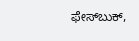ಫೇಸ್‌ಬುಕ್‌,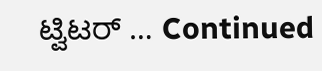ಟ್ವಿಟರ್‌ … Continued